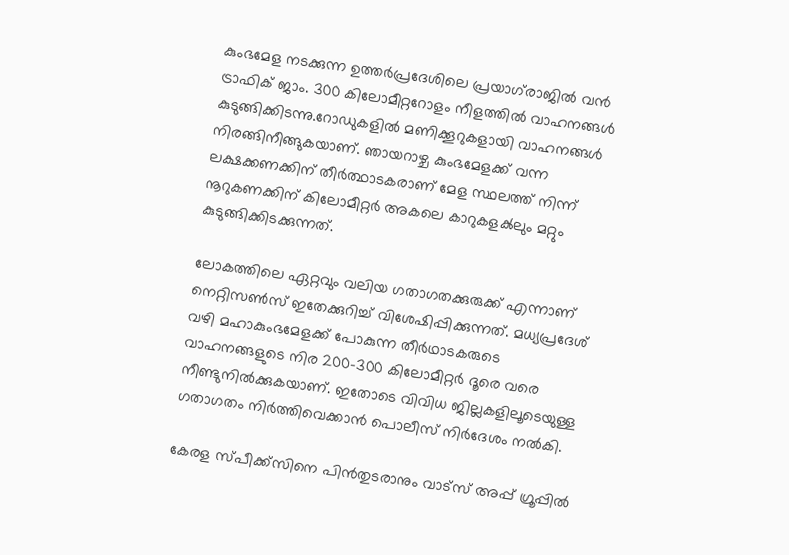കുംഭമേള നടക്കുന്ന ഉത്തർപ്രദേശിലെ പ്രയാഗ്‍രാജില്‍ വൻ ട്രാഫിക് ജാം. 300 കിലോമീറ്ററോളം നീളത്തില്‍ വാഹനങ്ങള്‍ കുടുങ്ങിക്കിടന്നു.റോഡുകളില്‍ മണിക്കൂറുകളായി വാഹനങ്ങള്‍ നിരങ്ങിനീങ്ങുകയാണ്. ഞായറാഴ്ച കുംഭമേളക്ക് വന്ന ലക്ഷക്കണക്കിന് തീർത്ഥാടകരാണ് മേള സ്ഥലത്ത് നിന്ന് നൂറുകണക്കിന് കിലോമീറ്റർ അകലെ കാറുകളക്‍ലും മറ്റും കുടുങ്ങിക്കിടക്കുന്നത്.

ലോകത്തിലെ ഏറ്റവും വലിയ ഗതാഗതക്കുരുക്ക് എന്നാണ് നെറ്റിസണ്‍സ് ഇതേക്കുറിച്ച്‌ വിശേഷിപ്പിക്കുന്നത്. മധ്യപ്രദേശ് വഴി മഹാകുംഭമേളക്ക് പോകുന്ന തീർഥാടകരുടെ വാഹനങ്ങളുടെ നിര 200-300 കിലോമീറ്റർ ദൂരെ വരെ നീണ്ടുനില്‍ക്കുകയാണ്. ഇതോടെ വിവിധ ജില്ലകളിലൂടെയുള്ള ഗതാഗതം നിർത്തിവെക്കാൻ പൊലീസ് നിർദേശം നല്‍കി.

കേരള സ്പീക്ക്സിനെ പിൻതുടരാനും വാട്സ് അപ്പ് ഗ്രൂപ്പിൽ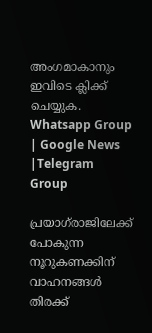അംഗമാകാനും ഇവിടെ ക്ലിക്ക് ചെയ്യുക. Whatsapp Group | Google News |Telegram Group

പ്രയാഗ്‌രാജിലേക്ക് പോകുന്ന നൂറുകണക്കിന് വാഹനങ്ങള്‍ തിരക്ക്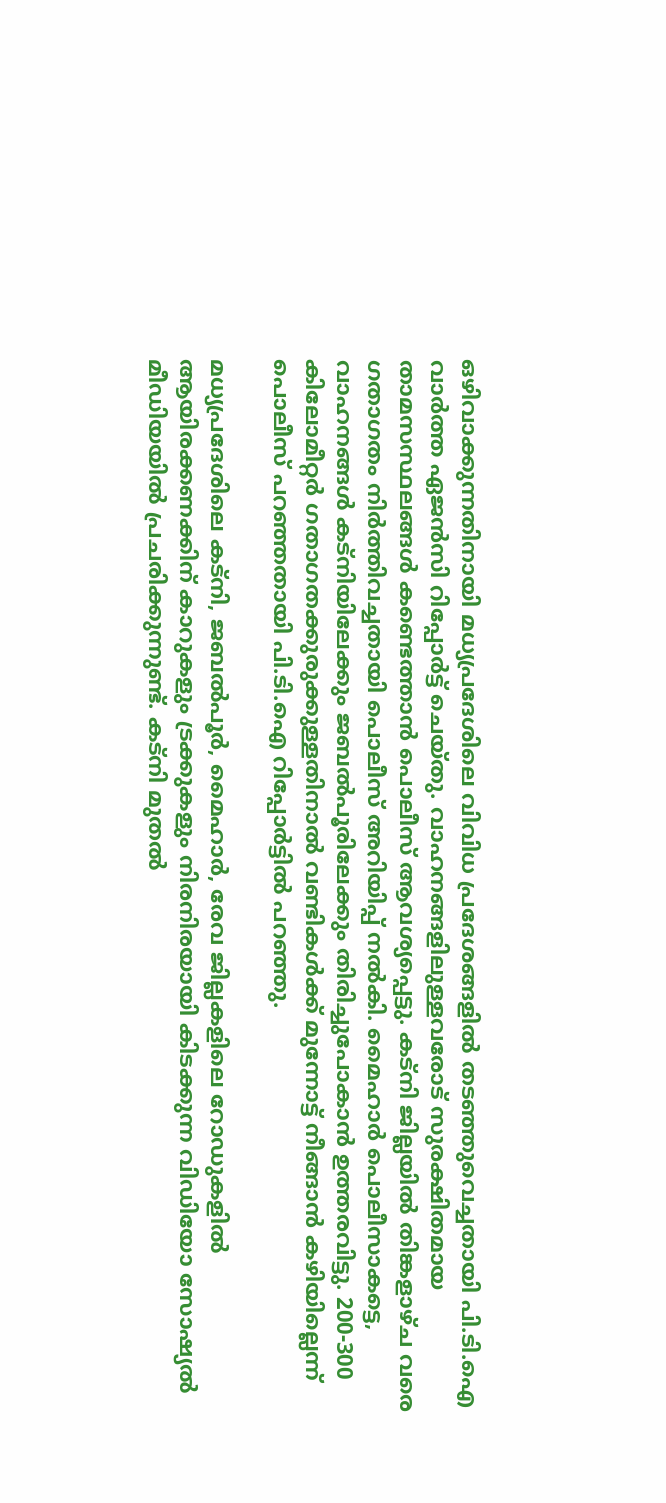ഒഴിവാക്കുന്നതിനായി മധ്യപ്രദേശിലെ വിവിധ പ്രദേശങ്ങളില്‍ തടഞ്ഞുവെച്ചതായി പി.ടി.ഐ വാർത്ത ഏജൻസി റിപ്പോർട്ട് ചെയ്തു. വാഹനങ്ങളിലുള്ളവരോട് സുരക്ഷിതമായ താമസസ്ഥലങ്ങള്‍ കണ്ടെത്താൻ പൊലീസ് ആവശ്യപ്പെട്ടു. കട്നി ജില്ലയില്‍ തിങ്കളാഴ്ച വരെ ഗതാഗതം നിർത്തിവച്ചതായി പൊലീസ് അറിയിപ്പ് നല്‍കി. മൈഹാർ പൊലീസാകട്ടെ, വാഹനങ്ങള്‍ കട്നിയിലേക്കും ജബല്‍പൂരിലേക്കും തിരിച്ചുപോകാൻ ഉത്തരവിട്ടു. 200-300 കിലോമീറ്റർ ഗതാഗതക്കുരുക്കുള്ളതിനാല്‍ വണ്ടികള്‍ക്ക് മുന്നോട്ട് നീങ്ങാൻ കഴിയില്ലെന്ന് പൊലീസ് പറഞ്ഞതായി പി‌.ടി.ഐ റിപ്പോർട്ടില്‍ പറഞ്ഞു.

മധ്യപ്രദേശിലെ കട്നി, ജബല്‍പൂർ, മൈഹാർ, രേവ ജില്ലകളിലെ റോഡുകളില്‍ ആയിരക്കണക്കിന് കാറുകളും ട്രക്കുകളും നിരനിരയായി കിടക്കുന്ന വിഡിയോ സോഷ്യല്‍ മീഡിയയില്‍ പ്രചരിക്കുന്നുണ്ട്. കട്നി മുതല്‍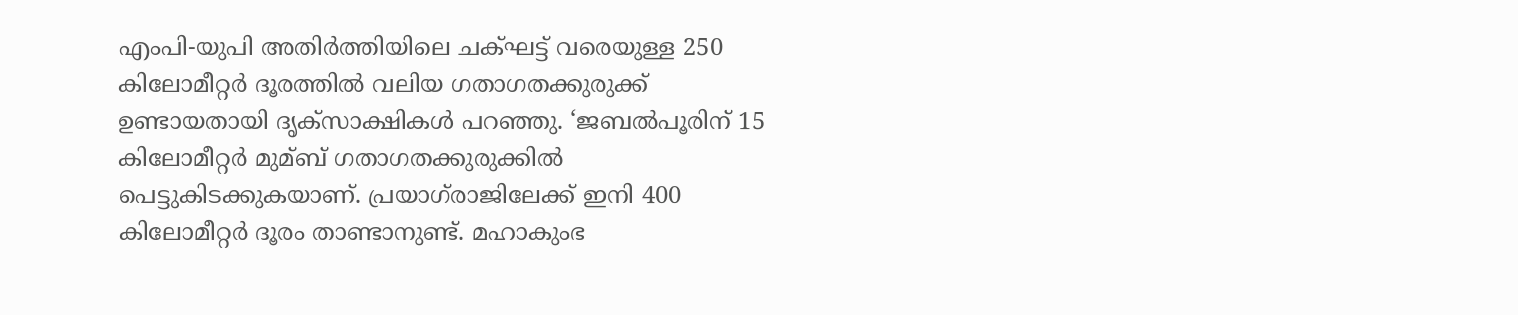എംപി-യുപി അതിർത്തിയിലെ ചക്ഘട്ട് വരെയുള്ള 250 കിലോമീറ്റർ ദൂരത്തില്‍ വലിയ ഗതാഗതക്കുരുക്ക് ഉണ്ടായതായി ദൃക്‌സാക്ഷികള്‍ പറഞ്ഞു. ‘ജബല്‍പൂരിന് 15 കിലോമീറ്റർ മുമ്ബ് ഗതാഗതക്കുരുക്കില്‍ പെട്ടുകിടക്കുകയാണ്. പ്രയാഗ്‌രാജിലേക്ക് ഇനി 400 കിലോമീറ്റർ ദൂരം താണ്ടാനുണ്ട്. മഹാകുംഭ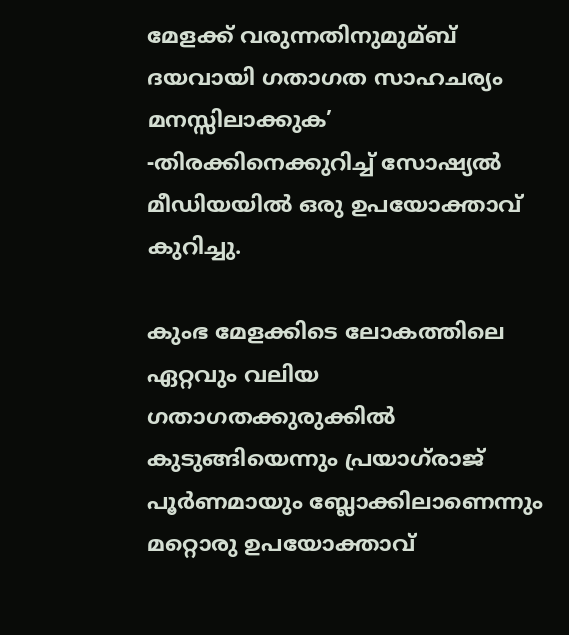മേളക്ക് വരുന്നതിനുമുമ്ബ് ദയവായി ഗതാഗത സാഹചര്യം മനസ്സിലാക്കുക’ -തിരക്കിനെക്കുറിച്ച്‌ സോഷ്യല്‍ മീഡിയയില്‍ ഒരു ഉപയോക്താവ് കുറിച്ചു.

കുംഭ മേളക്കിടെ ലോകത്തിലെ ഏറ്റവും വലിയ ഗതാഗതക്കുരുക്കില്‍ കുടുങ്ങിയെന്നും പ്രയാഗ്‌രാജ് പൂർണമായും ബ്ലോക്കിലാണെന്നും മറ്റൊരു ഉപയോക്താവ്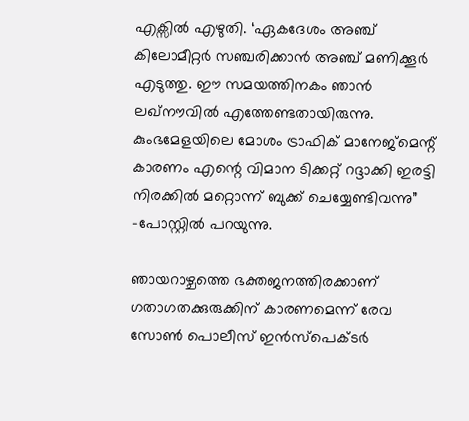എക്സില്‍ എഴുതി. ‘ഏകദേശം അഞ്ച് കിലോമീറ്റർ സഞ്ചരിക്കാൻ അഞ്ച് മണിക്കൂർ എടുത്തു. ഈ സമയത്തിനകം ഞാൻ ലഖ്‌നൗവില്‍ എത്തേണ്ടതായിരുന്നു. കുംഭമേളയിലെ മോശം ട്രാഫിക് മാനേജ്‌മെന്റ് കാരണം എന്റെ വിമാന ടിക്കറ്റ് റദ്ദാക്കി ഇരട്ടി നിരക്കില്‍ മറ്റൊന്ന് ബുക്ക് ചെയ്യേണ്ടിവന്നു” -പോസ്റ്റില്‍ പറയുന്നു.

ഞായറാഴ്ചത്തെ ഭക്തജനത്തിരക്കാണ് ഗതാഗതക്കുരുക്കിന് കാരണമെന്ന് രേവ സോണ്‍ പൊലീസ് ഇൻസ്‌പെക്ടർ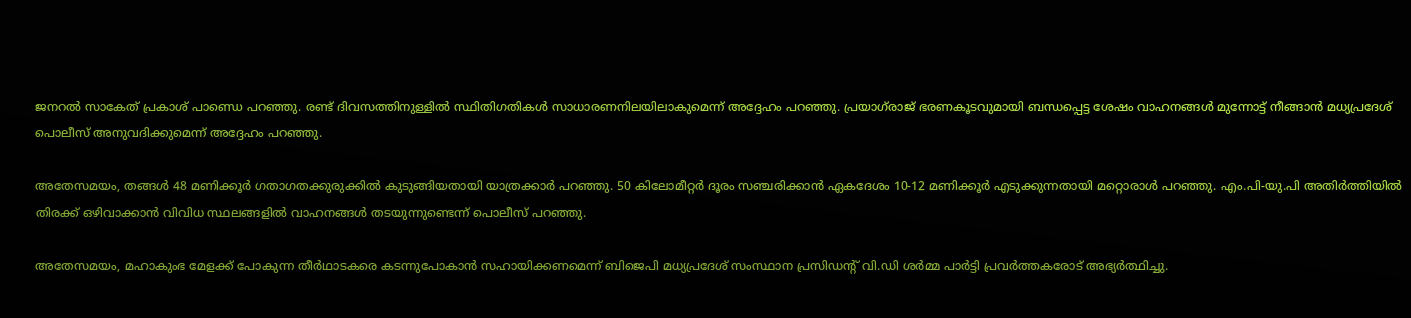ജനറല്‍ സാകേത് പ്രകാശ് പാണ്ഡെ പറഞ്ഞു. രണ്ട് ദിവസത്തിനുള്ളില്‍ സ്ഥിതിഗതികള്‍ സാധാരണനിലയിലാകുമെന്ന് അദ്ദേഹം പറഞ്ഞു. പ്രയാഗ്‌രാജ് ഭരണകൂടവുമായി ബന്ധപ്പെട്ട ശേഷം വാഹനങ്ങള്‍ മുന്നോട്ട് നീങ്ങാൻ മധ്യപ്രദേശ് പൊലീസ് അനുവദിക്കുമെന്ന് അദ്ദേഹം പറഞ്ഞു.

അതേസമയം, തങ്ങള്‍ 48 മണിക്കൂർ ഗതാഗതക്കുരുക്കില്‍ കുടുങ്ങിയതായി യാത്രക്കാർ പറഞ്ഞു. 50 കിലോമീറ്റർ ദൂരം സഞ്ചരിക്കാൻ ഏകദേശം 10-12 മണിക്കൂർ എടുക്കുന്നതായി മറ്റൊരാള്‍ പറഞ്ഞു. എം.പി-യു.പി അതിർത്തിയില്‍ തിരക്ക് ഒഴിവാക്കാൻ വിവിധ സ്ഥലങ്ങളില്‍ വാഹനങ്ങള്‍ തടയുന്നുണ്ടെന്ന് പൊലീസ് പറഞ്ഞു.

അതേസമയം, മഹാകുംഭ മേളക്ക് പോകുന്ന തീർഥാടകരെ കടന്നുപോകാൻ സഹായിക്കണമെന്ന് ബിജെപി മധ്യപ്രദേശ് സംസ്ഥാന പ്രസിഡന്റ് വി.ഡി ശർമ്മ പാർട്ടി പ്രവർത്തകരോട് അഭ്യർത്ഥിച്ചു.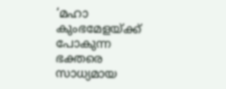‘മഹാ കുംഭമേളയ്ക്ക് പോകുന്ന ഭക്തരെ സാധ്യമായ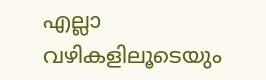എല്ലാ വഴികളിലൂടെയും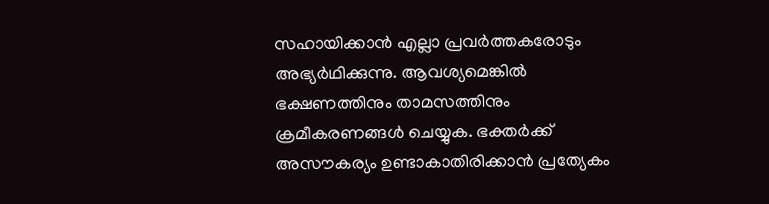സഹായിക്കാൻ എല്ലാ പ്രവർത്തകരോടും അഭ്യർഥിക്കുന്നു. ആവശ്യമെങ്കില്‍ ഭക്ഷണത്തിനും താമസത്തിനും ക്രമീകരണങ്ങള്‍ ചെയ്യുക. ഭക്തർക്ക് അസൗകര്യം ഉണ്ടാകാതിരിക്കാൻ പ്രത്യേകം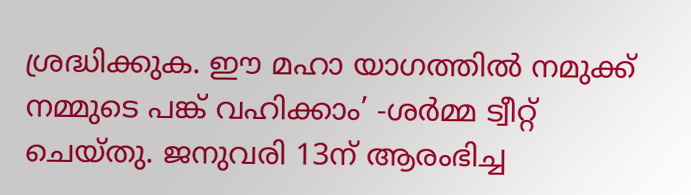ശ്രദ്ധിക്കുക. ഈ മഹാ യാഗത്തില്‍ നമുക്ക് നമ്മുടെ പങ്ക് വഹിക്കാം’ -ശർമ്മ ട്വീറ്റ് ചെയ്തു. ജനുവരി 13ന് ആരംഭിച്ച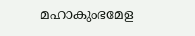മഹാകുംഭമേള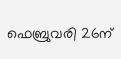ഫെബ്രുവരി 26ന്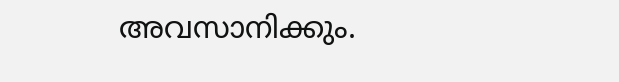അവസാനിക്കും.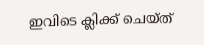ഇവിടെ ക്ലിക്ക് ചെയ്ത്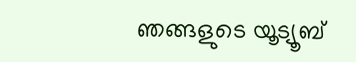ഞങ്ങളുടെ യൂട്യൂബ്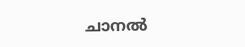ചാനൽ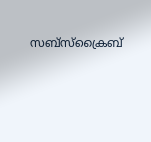സബ്സ്ക്രൈബ്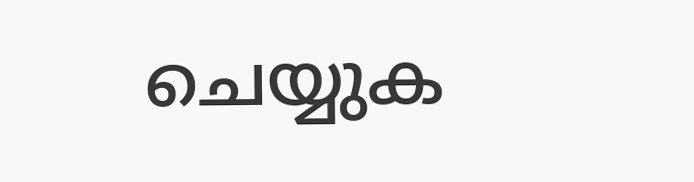ചെയ്യുക